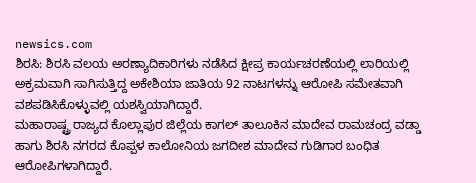newsics.com
ಶಿರಸಿ: ಶಿರಸಿ ವಲಯ ಅರಣ್ಯಾದಿಕಾರಿಗಳು ನಡೆಸಿದ ಕ್ಷೀಪ್ರ ಕಾರ್ಯಚರಣೆಯಲ್ಲಿ ಲಾರಿಯಲ್ಲಿ ಅಕ್ರಮವಾಗಿ ಸಾಗಿಸುತ್ತಿದ್ದ ಅಕೇಶಿಯಾ ಜಾತಿಯ 92 ನಾಟಗಳನ್ನು ಆರೋಪಿ ಸಮೇತವಾಗಿ ವಶಪಡಿಸಿಕೊಳ್ಳುವಲ್ಲಿ ಯಶಸ್ವಿಯಾಗಿದ್ದಾರೆ.
ಮಹಾರಾಷ್ಟ್ರ ರಾಜ್ಯದ ಕೊಲ್ಲಾಪುರ ಜಿಲ್ಲೆಯ ಕಾಗಲ್ ತಾಲೂಕಿನ ಮಾದೇವ ರಾಮಚಂದ್ರ ವಡ್ಡಾ ಹಾಗು ಶಿರಸಿ ನಗರದ ಕೊಪ್ಪಳ ಕಾಲೋನಿಯ ಜಗದೀಶ ಮಾದೇವ ಗುಡಿಗಾರ ಬಂಧಿತ ಆರೋಪಿಗಳಾಗಿದ್ದಾರೆ.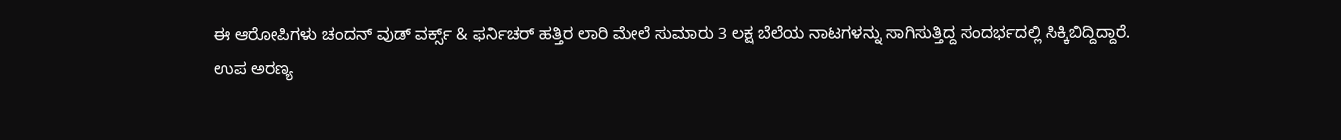ಈ ಆರೋಪಿಗಳು ಚಂದನ್ ವುಡ್ ವರ್ಕ್ಸ್ & ಫರ್ನಿಚರ್ ಹತ್ತಿರ ಲಾರಿ ಮೇಲೆ ಸುಮಾರು 3 ಲಕ್ಷ ಬೆಲೆಯ ನಾಟಗಳನ್ನು ಸಾಗಿಸುತ್ತಿದ್ದ ಸಂದರ್ಭದಲ್ಲಿ ಸಿಕ್ಕಿಬಿದ್ದಿದ್ದಾರೆ.
ಉಪ ಅರಣ್ಯ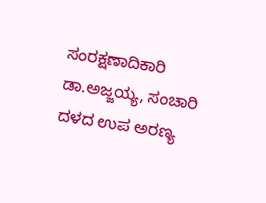ಸಂರಕ್ಷಣಾದಿಕಾರಿ ಡಾ.ಅಜ್ಜಯ್ಯ, ಸಂಚಾರಿ ದಳದ ಉಪ ಅರಣ್ಯ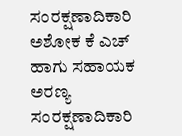ಸಂರಕ್ಷಣಾದಿಕಾರಿ ಅಶೋಕ ಕೆ ಎಚ್ ಹಾಗು ಸಹಾಯಕ ಅರಣ್ಯ ಸಂರಕ್ಷಣಾದಿಕಾರಿ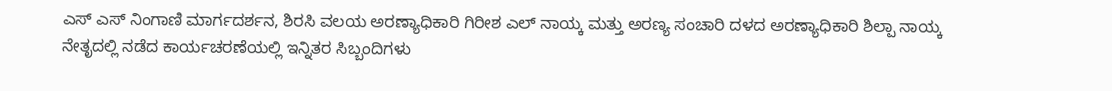ಎಸ್ ಎಸ್ ನಿಂಗಾಣಿ ಮಾರ್ಗದರ್ಶನ, ಶಿರಸಿ ವಲಯ ಅರಣ್ಯಾಧಿಕಾರಿ ಗಿರೀಶ ಎಲ್ ನಾಯ್ಕ ಮತ್ತು ಅರಣ್ಯ ಸಂಚಾರಿ ದಳದ ಅರಣ್ಯಾಧಿಕಾರಿ ಶಿಲ್ಪಾ ನಾಯ್ಕ ನೇತೃದಲ್ಲಿ ನಡೆದ ಕಾರ್ಯಚರಣೆಯಲ್ಲಿ ಇನ್ನಿತರ ಸಿಬ್ಬಂದಿಗಳು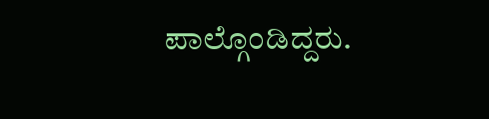ಪಾಲ್ಗೊಂಡಿದ್ದರು.